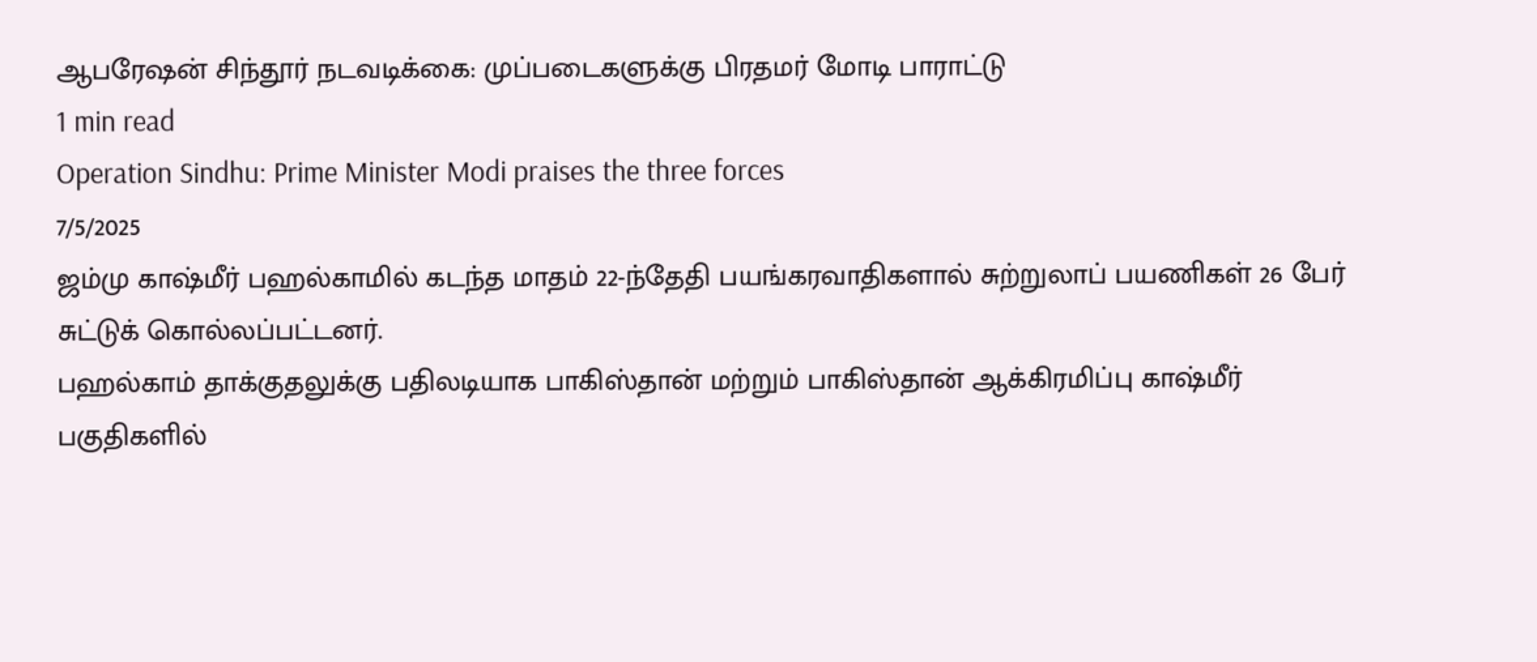ஆபரேஷன் சிந்தூர் நடவடிக்கை: முப்படைகளுக்கு பிரதமர் மோடி பாராட்டு
1 min read
Operation Sindhu: Prime Minister Modi praises the three forces
7/5/2025
ஜம்மு காஷ்மீர் பஹல்காமில் கடந்த மாதம் 22-ந்தேதி பயங்கரவாதிகளால் சுற்றுலாப் பயணிகள் 26 பேர் சுட்டுக் கொல்லப்பட்டனர்.
பஹல்காம் தாக்குதலுக்கு பதிலடியாக பாகிஸ்தான் மற்றும் பாகிஸ்தான் ஆக்கிரமிப்பு காஷ்மீர் பகுதிகளில்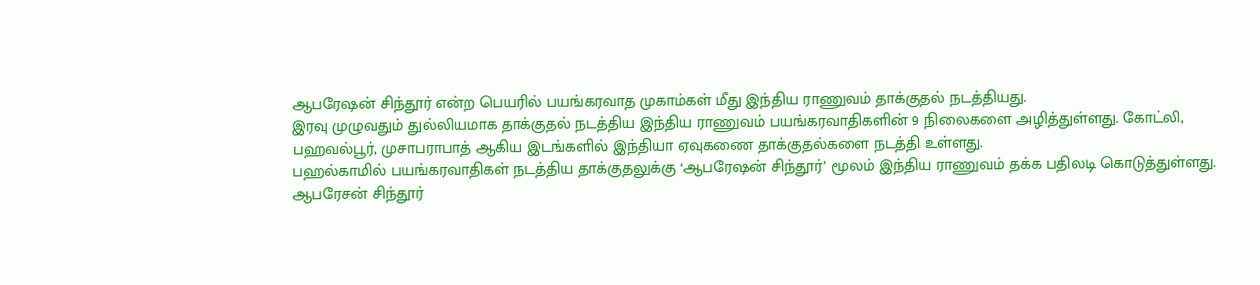ஆபரேஷன் சிந்தூர் என்ற பெயரில் பயங்கரவாத முகாம்கள் மீது இந்திய ராணுவம் தாக்குதல் நடத்தியது.
இரவு முழுவதும் துல்லியமாக தாக்குதல் நடத்திய இந்திய ராணுவம் பயங்கரவாதிகளின் 9 நிலைகளை அழித்துள்ளது. கோட்லி, பஹவல்பூர், முசாபராபாத் ஆகிய இடங்களில் இந்தியா ஏவுகணை தாக்குதல்களை நடத்தி உள்ளது.
பஹல்காமில் பயங்கரவாதிகள் நடத்திய தாக்குதலுக்கு ‘ஆபரேஷன் சிந்தூர்’ மூலம் இந்திய ராணுவம் தக்க பதிலடி கொடுத்துள்ளது.
ஆபரேசன் சிந்தூர்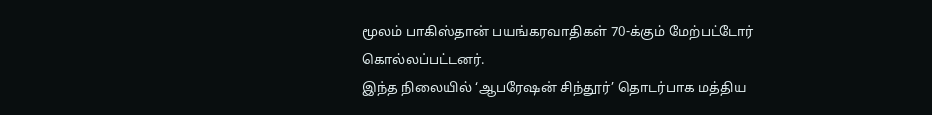மூலம் பாகிஸ்தான் பயங்கரவாதிகள் 70-க்கும் மேற்பட்டோர் கொல்லப்பட்டனர்.
இந்த நிலையில் ‘ஆபரேஷன் சிந்தூர்’ தொடர்பாக மத்திய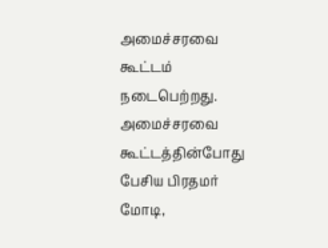அமைச்சரவை கூட்டம் நடைபெற்றது. அமைச்சரவை கூட்டத்தின்போது பேசிய பிரதமர் மோடி,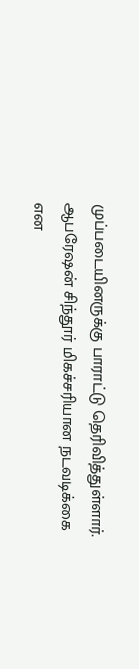முப்படையினருக்கு பாராட்டு தெரிவித்துள்ளார்.
ஆபரேஷன் சிந்தூர் மிகச்சரியான நடவடிக்கை என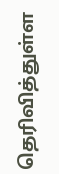தெரிவித்துள்ள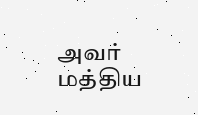அவர் மத்திய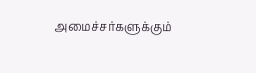அமைச்சர்களுக்கும்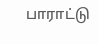பாராட்டு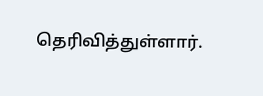தெரிவித்துள்ளார்.